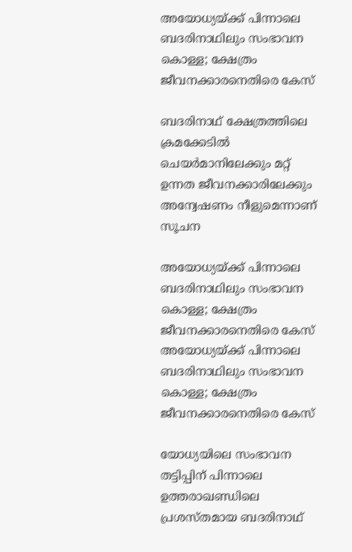അയോധ്യയ്ക്ക് പിന്നാലെ ബദരിനാഥിലും സംഭാവന കൊള്ള; ക്ഷേത്രം ജീവനക്കാരനെതിരെ കേസ്

ബദരിനാഥ് ക്ഷേത്രത്തിലെ ക്രമക്കേടിൽ ചെയർമാനിലേക്കും മറ്റ് ഉന്നത ജീവനക്കാരിലേക്കും അന്വേഷണം നീളുമെന്നാണ് സൂചന

അയോധ്യയ്ക്ക് പിന്നാലെ ബദരിനാഥിലും സംഭാവന കൊള്ള; ക്ഷേത്രം ജീവനക്കാരനെതിരെ കേസ്
അയോധ്യയ്ക്ക് പിന്നാലെ ബദരിനാഥിലും സംഭാവന കൊള്ള; ക്ഷേത്രം ജീവനക്കാരനെതിരെ കേസ്

യോധ്യയിലെ സംഭാവന തട്ടിപ്പിന് പിന്നാലെ ഉത്തരാഖണ്ഡിലെ പ്രശസ്തമായ ബദരിനാഥ്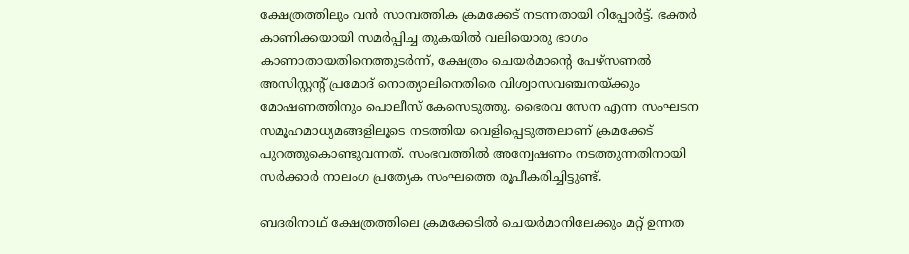ക്ഷേത്രത്തിലും വൻ സാമ്പത്തിക ക്രമക്കേട് നടന്നതായി റിപ്പോർട്ട്. ഭക്തർ കാണിക്കയായി സമർപ്പിച്ച തുകയിൽ വലിയൊരു ഭാഗം കാണാതായതിനെത്തുടർന്ന്, ക്ഷേത്രം ചെയർമാന്റെ പേഴ്‌സണൽ അസിസ്റ്റന്റ് പ്രമോദ് നൊത്യാലിനെതിരെ വിശ്വാസവഞ്ചനയ്ക്കും മോഷണത്തിനും പൊലീസ് കേസെടുത്തു. ഭൈരവ സേന എന്ന സംഘടന സമൂഹമാധ്യമങ്ങളിലൂടെ നടത്തിയ വെളിപ്പെടുത്തലാണ് ക്രമക്കേട് പുറത്തുകൊണ്ടുവന്നത്. സംഭവത്തിൽ അന്വേഷണം നടത്തുന്നതിനായി സർക്കാർ നാലംഗ പ്രത്യേക സംഘത്തെ രൂപീകരിച്ചിട്ടുണ്ട്.

ബദരിനാഥ് ക്ഷേത്രത്തിലെ ക്രമക്കേടിൽ ചെയർമാനിലേക്കും മറ്റ് ഉന്നത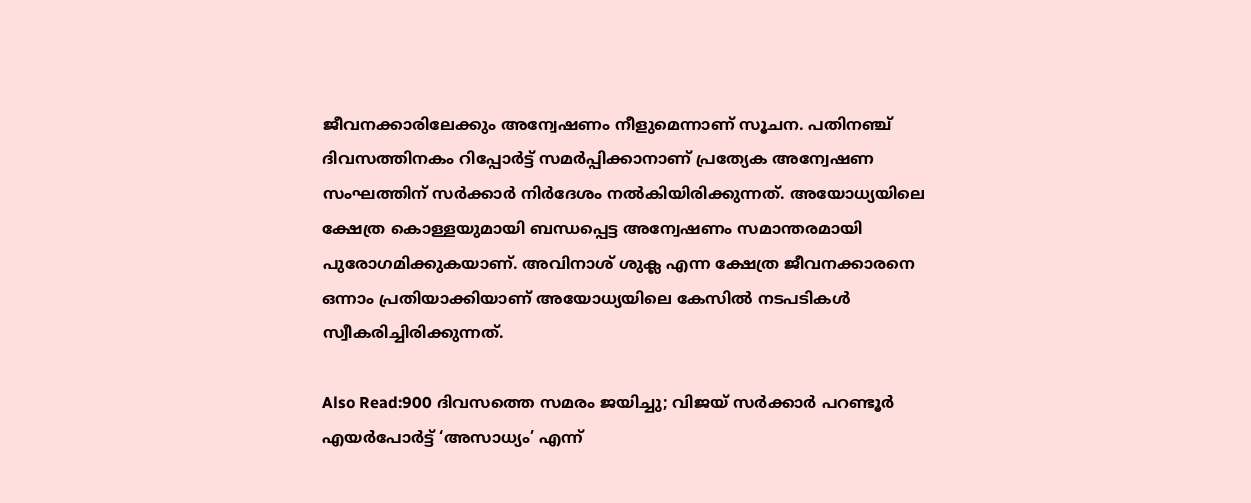ജീവനക്കാരിലേക്കും അന്വേഷണം നീളുമെന്നാണ് സൂചന. പതിനഞ്ച് ദിവസത്തിനകം റിപ്പോർട്ട് സമർപ്പിക്കാനാണ് പ്രത്യേക അന്വേഷണ സംഘത്തിന് സർക്കാർ നിർദേശം നൽകിയിരിക്കുന്നത്. അയോധ്യയിലെ ക്ഷേത്ര കൊള്ളയുമായി ബന്ധപ്പെട്ട അന്വേഷണം സമാന്തരമായി പുരോഗമിക്കുകയാണ്. അവിനാശ് ശുക്ല എന്ന ക്ഷേത്ര ജീവനക്കാരനെ ഒന്നാം പ്രതിയാക്കിയാണ് അയോധ്യയിലെ കേസിൽ നടപടികൾ സ്വീകരിച്ചിരിക്കുന്നത്.

Also Read:900 ദിവസത്തെ സമരം ജയിച്ചു; വിജയ് സർക്കാർ പറണ്ടൂർ എയർപോർട്ട് ‘അസാധ്യം’ എന്ന്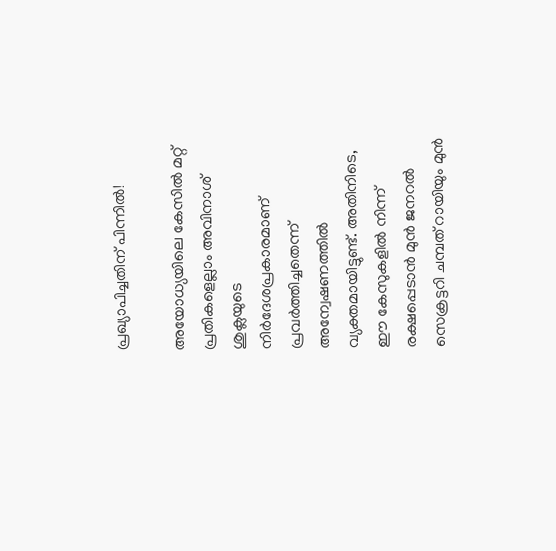പ്രഖ്യാപിച്ചതിന് പിന്നിൽ!

അയോധ്യയിലെ കേസിൽ മറ്റ് പ്രതികളെല്ലാം അവിനാശ് ശുക്ലയുടെ നിർദേശപ്രകാരമാണ് പ്രവർത്തിച്ചതെന്ന് അന്വേഷണത്തിൽ വ്യക്തമായിട്ടുണ്ട്. അതിനിടെ, ഈ കേസുകളിൽ നിന്ന് രക്ഷപ്പെടാൻ മുൻ ജനറൽ സെക്രട്ടറി ചമ്പത് റായിയും മുൻ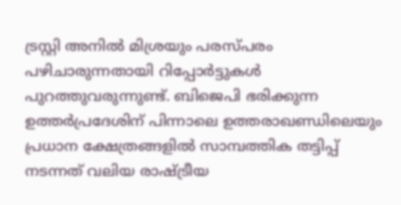ട്രസ്റ്റി അനിൽ മിശ്രയും പരസ്പരം പഴിചാരുന്നതായി റിപ്പോർട്ടുകൾ പുറത്തുവരുന്നുണ്ട്. ബിജെപി ഭരിക്കുന്ന ഉത്തർപ്രദേശിന് പിന്നാലെ ഉത്തരാഖണ്ഡിലെയും പ്രധാന ക്ഷേത്രങ്ങളിൽ സാമ്പത്തിക തട്ടിപ്പ് നടന്നത് വലിയ രാഷ്ട്രീയ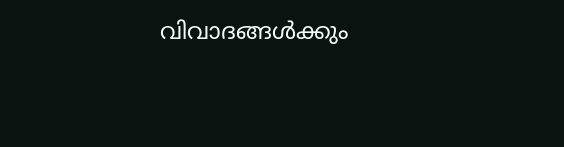വിവാദങ്ങൾക്കും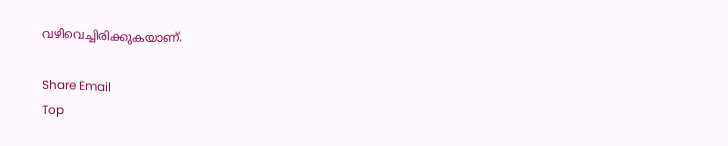വഴിവെച്ചിരിക്കുകയാണ്.

Share Email
Top